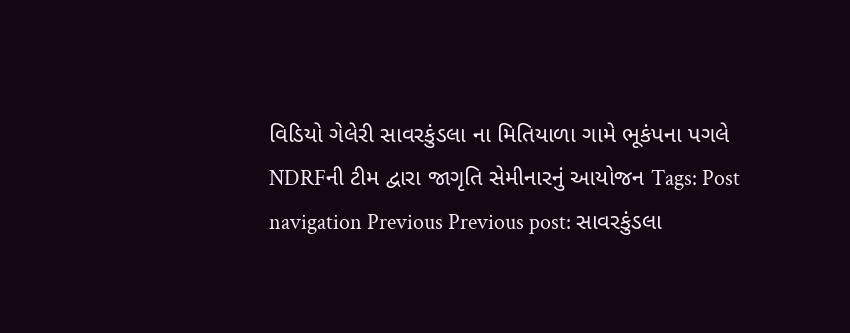વિડિયો ગેલેરી સાવરકુંડલા ના મિતિયાળા ગામે ભૂકંપના પગલે NDRFની ટીમ દ્વારા જાગૃતિ સેમીનારનું આયોજન Tags: Post navigation Previous Previous post: સાવરકુંડલા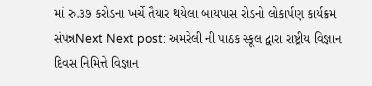માં રુ.૩૭ કરોડના ખર્ચે તૈયાર થયેલા બાયપાસ રોડનો લોકાર્પણ કાર્યક્રમ સંપન્નNext Next post: અમરેલી ની પાઠક સ્કૂલ દ્વારા રાષ્ટ્રીય વિજ્ઞાન દિવસ નિમિત્તે વિજ્ઞાન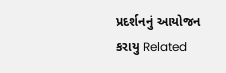પ્રદર્શનનું આયોજન કરાયુ Related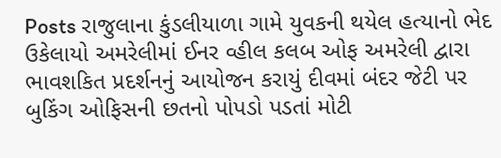Posts રાજુલાના કુંડલીયાળા ગામે યુવકની થયેલ હત્યાનો ભેદ ઉકેલાયો અમરેલીમાં ઈનર વ્હીલ કલબ ઓફ અમરેલી દ્વારા ભાવશકિત પ્રદર્શનનું આયોજન કરાયું દીવમાં બંદર જેટી પર બુકિંગ ઓફિસની છતનો પોપડો પડતાં મોટી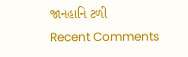જાનહાનિ ટળી
Recent Comments